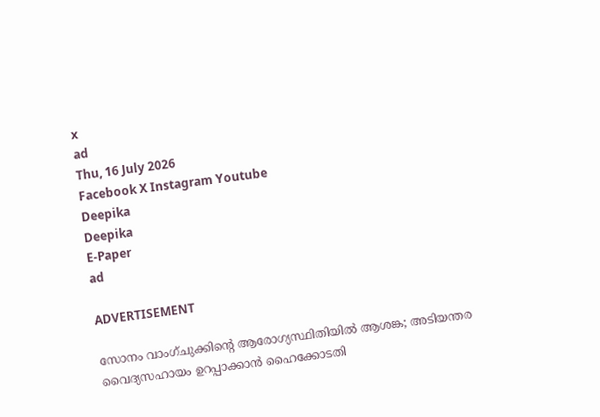x
ad
Thu, 16 July 2026
Facebook X Instagram Youtube
Deepika
Deepika
E-Paper
ad

ADVERTISEMENT

സോനം വാംഗ്ചുക്കിന്‍റെ ആരോഗ്യസ്ഥിതിയിൽ ആശങ്ക; അടിയന്തര വൈദ്യസഹായം ഉറപ്പാക്കാൻ ഹൈക്കോടതി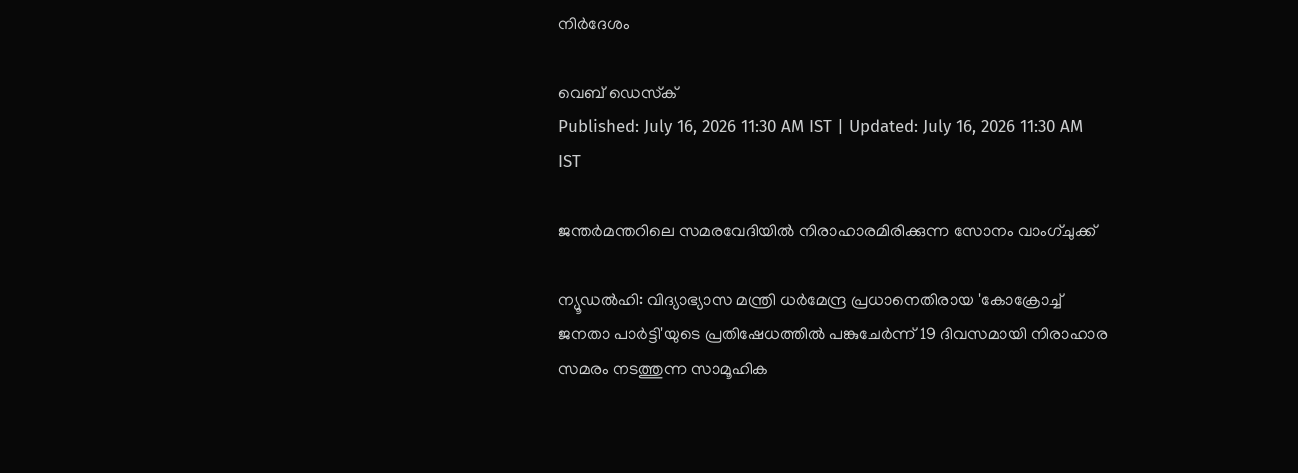നിർദേശം

വെബ് ഡെസ്‌ക്
Published: July 16, 2026 11:30 AM IST | Updated: July 16, 2026 11:30 AM IST

ജന്തർമന്തറിലെ സമരവേദിയിൽ നിരാഹാരമിരിക്കുന്ന സോനം വാംഗ്ചുക്ക്

ന്യൂഡൽഹി: വിദ്യാഭ്യാസ മന്ത്രി ധർമേന്ദ്ര പ്രധാനെതിരായ 'കോക്രോച്ച് ജനതാ പാർട്ടി'യുടെ പ്രതിഷേധത്തിൽ പങ്കുചേർന്ന് 19 ദിവസമായി നിരാഹാര സമരം നടത്തുന്ന സാമൂഹിക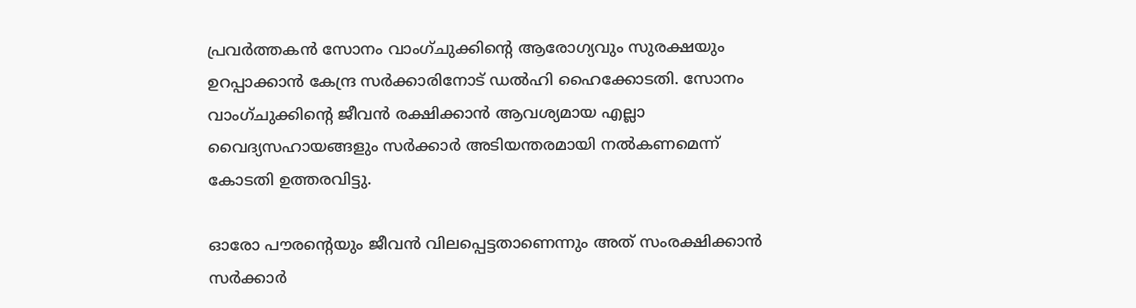പ്രവർത്തകൻ സോനം വാംഗ്ചുക്കിന്‍റെ ആരോഗ്യവും സുരക്ഷയും ഉറപ്പാക്കാൻ കേന്ദ്ര സർക്കാരിനോട് ഡൽഹി ഹൈക്കോടതി. സോനം വാംഗ്ചുക്കിന്‍റെ ജീവൻ രക്ഷിക്കാൻ ആവശ്യമായ എല്ലാ വൈദ്യസഹായങ്ങളും സർക്കാർ അടിയന്തരമായി നൽകണമെന്ന് കോടതി ഉത്തരവിട്ടു.

ഓരോ പൗരന്‍റെയും ജീവൻ വിലപ്പെട്ടതാണെന്നും അത് സംരക്ഷിക്കാൻ സർക്കാർ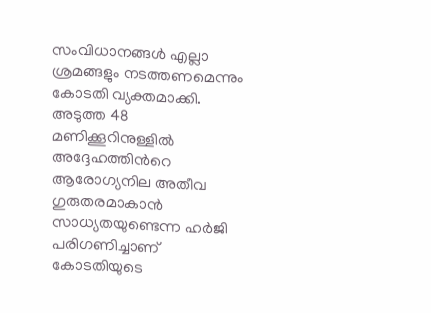സംവിധാനങ്ങൾ എല്ലാ ശ്രമങ്ങളും നടത്തണമെന്നും കോടതി വ്യക്തമാക്കി. അടുത്ത 48 മണിക്കൂറിനുള്ളിൽ അദ്ദേഹത്തിന്‍റെ ആരോഗ്യനില അതീവ ഗുരുതരമാകാൻ സാധ്യതയുണ്ടെന്ന ഹർജി പരിഗണിച്ചാണ് കോടതിയുടെ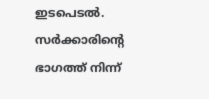ഇടപെടൽ. സർക്കാരിന്‍റെ ഭാഗത്ത് നിന്ന്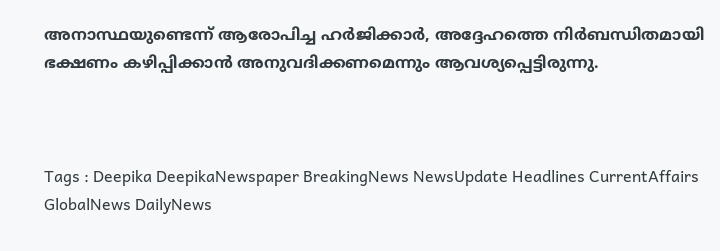അനാസ്ഥയുണ്ടെന്ന് ആരോപിച്ച ഹർജിക്കാർ, അദ്ദേഹത്തെ നിർബന്ധിതമായി ഭക്ഷണം കഴിപ്പിക്കാൻ അനുവദിക്കണമെന്നും ആവശ്യപ്പെട്ടിരുന്നു.



Tags : Deepika DeepikaNewspaper BreakingNews NewsUpdate Headlines CurrentAffairs GlobalNews DailyNews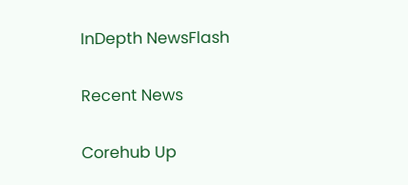InDepth NewsFlash

Recent News

Corehub Up